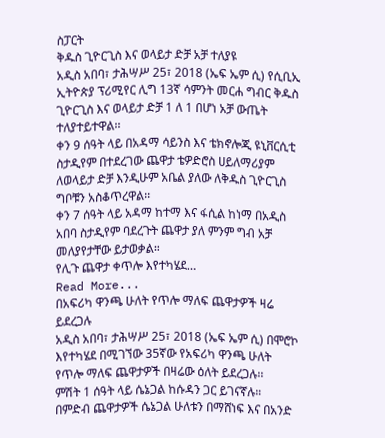ስፓርት
ቅዱስ ጊዮርጊስ እና ወላይታ ድቻ አቻ ተለያዩ
አዲስ አበባ፣ ታሕሣሥ 25፣ 2018 (ኤፍ ኤም ሲ) የሲቢኢ ኢትዮጵያ ፕሪሚየር ሊግ 13ኛ ሳምንት መርሐ ግብር ቅዱስ ጊዮርጊስ እና ወላይታ ድቻ 1 ለ 1 በሆነ አቻ ውጤት ተለያተይተዋል፡፡
ቀን 9 ሰዓት ላይ በአዳማ ሳይንስ እና ቴክኖሎጂ ዩኒቨርሲቲ ስታዲየም በተደረገው ጨዋታ ቴዎድሮስ ሀይለማሪያም ለወላይታ ድቻ እንዲሁም አቤል ያለው ለቅዱስ ጊዮርጊስ ግቦቹን አስቆጥረዋል፡፡
ቀን 7 ሰዓት ላይ አዳማ ከተማ እና ፋሲል ከነማ በአዲስ አበባ ስታዲየም ባደረጉት ጨዋታ ያለ ምንም ግብ አቻ መለያየታቸው ይታወቃል።
የሊጉ ጨዋታ ቀጥሎ እየተካሄደ…
Read More...
በአፍሪካ ዋንጫ ሁለት የጥሎ ማለፍ ጨዋታዎች ዛሬ ይደረጋሉ
አዲስ አበባ፣ ታሕሣሥ 25፣ 2018 (ኤፍ ኤም ሲ) በሞሮኮ እየተካሄደ በሚገኘው 35ኛው የአፍሪካ ዋንጫ ሁለት የጥሎ ማለፍ ጨዋታዎች በዛሬው ዕለት ይደረጋሉ፡፡
ምሽት 1 ሰዓት ላይ ሴኔጋል ከሱዳን ጋር ይገናኛሉ።
በምድብ ጨዋታዎች ሴኔጋል ሁለቱን በማሸነፍ እና በአንድ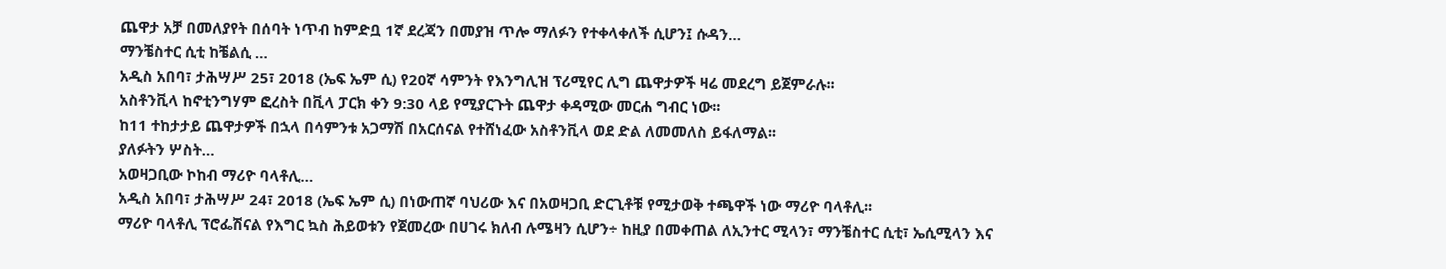ጨዋታ አቻ በመለያየት በሰባት ነጥብ ከምድቧ 1ኛ ደረጃን በመያዝ ጥሎ ማለፉን የተቀላቀለች ሲሆን፤ ሱዳን…
ማንቼስተር ሲቲ ከቼልሲ …
አዲስ አበባ፣ ታሕሣሥ 25፣ 2018 (ኤፍ ኤም ሲ) የ20ኛ ሳምንት የእንግሊዝ ፕሪሚየር ሊግ ጨዋታዎች ዛሬ መደረግ ይጀምራሉ፡፡
አስቶንቪላ ከኖቲንግሃም ፎረስት በቪላ ፓርክ ቀን 9:30 ላይ የሚያርጉት ጨዋታ ቀዳሚው መርሐ ግብር ነው፡፡
ከ11 ተከታታይ ጨዋታዎች በኋላ በሳምንቱ አጋማሽ በአርሰናል የተሸነፈው አስቶንቪላ ወደ ድል ለመመለስ ይፋለማል፡፡
ያለፉትን ሦስት…
አወዛጋቢው ኮከብ ማሪዮ ባላቶሊ…
አዲስ አበባ፣ ታሕሣሥ 24፣ 2018 (ኤፍ ኤም ሲ) በነውጠኛ ባህሪው እና በአወዛጋቢ ድርጊቶቹ የሚታወቅ ተጫዋች ነው ማሪዮ ባላቶሊ፡፡
ማሪዮ ባላቶሊ ፕሮፌሽናል የእግር ኳስ ሕይወቱን የጀመረው በሀገሩ ክለብ ሉሜዛን ሲሆን÷ ከዚያ በመቀጠል ለኢንተር ሚላን፣ ማንቼስተር ሲቲ፣ ኤሲሚላን እና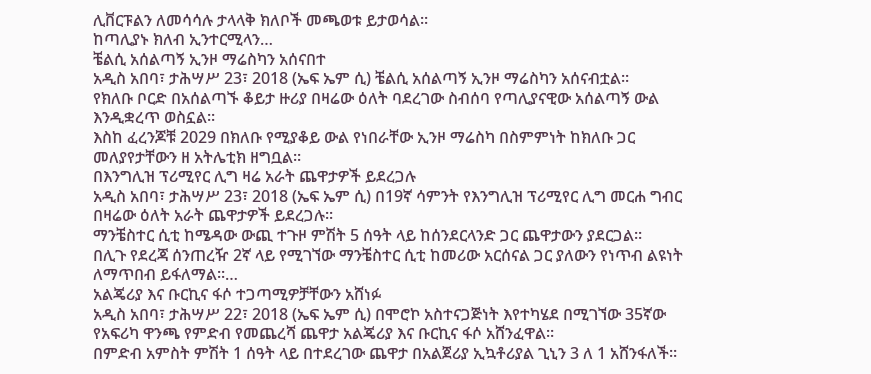ሊቨርፑልን ለመሳሳሉ ታላላቅ ክለቦች መጫወቱ ይታወሳል፡፡
ከጣሊያኑ ክለብ ኢንተርሚላን…
ቼልሲ አሰልጣኝ ኢንዞ ማሬስካን አሰናበተ
አዲስ አበባ፣ ታሕሣሥ 23፣ 2018 (ኤፍ ኤም ሲ) ቼልሲ አሰልጣኝ ኢንዞ ማሬስካን አሰናብቷል፡፡
የክለቡ ቦርድ በአሰልጣኙ ቆይታ ዙሪያ በዛሬው ዕለት ባደረገው ስብሰባ የጣሊያናዊው አሰልጣኝ ውል እንዲቋረጥ ወስኗል፡፡
እስከ ፈረንጆቹ 2029 በክለቡ የሚያቆይ ውል የነበራቸው ኢንዞ ማሬስካ በስምምነት ከክለቡ ጋር መለያየታቸውን ዘ አትሌቲክ ዘግቧል፡፡
በእንግሊዝ ፕሪሚየር ሊግ ዛሬ አራት ጨዋታዎች ይደረጋሉ
አዲስ አበባ፣ ታሕሣሥ 23፣ 2018 (ኤፍ ኤም ሲ) በ19ኛ ሳምንት የእንግሊዝ ፕሪሚየር ሊግ መርሐ ግብር በዛሬው ዕለት አራት ጨዋታዎች ይደረጋሉ፡፡
ማንቼስተር ሲቲ ከሜዳው ውጪ ተጉዞ ምሽት 5 ሰዓት ላይ ከሰንደርላንድ ጋር ጨዋታውን ያደርጋል፡፡
በሊጉ የደረጃ ሰንጠረዥ 2ኛ ላይ የሚገኘው ማንቼስተር ሲቲ ከመሪው አርሰናል ጋር ያለውን የነጥብ ልዩነት ለማጥበብ ይፋለማል፡፡…
አልጄሪያ እና ቡርኪና ፋሶ ተጋጣሚዎቻቸውን አሸነፉ
አዲስ አበባ፣ ታሕሣሥ 22፣ 2018 (ኤፍ ኤም ሲ) በሞሮኮ አስተናጋጅነት እየተካሄደ በሚገኘው 35ኛው የአፍሪካ ዋንጫ የምድብ የመጨረሻ ጨዋታ አልጄሪያ እና ቡርኪና ፋሶ አሸንፈዋል።
በምድብ አምስት ምሽት 1 ሰዓት ላይ በተደረገው ጨዋታ በአልጀሪያ ኢኳቶሪያል ጊኒን 3 ለ 1 አሸንፋለች።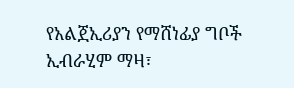የአልጀኢሪያን የማሸነፊያ ግቦች ኢብራሂም ማዛ፣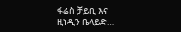ፋሬስ ቻይቢ እና ዚነዲን ቤላይድ…